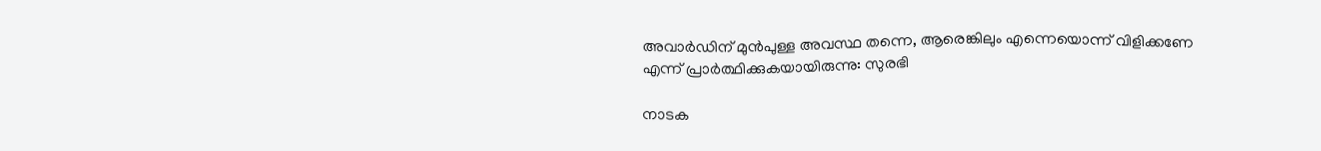അവാർഡിന് മുൻപുള്ള അവസ്ഥ തന്നെ, ആരെങ്കിലും എന്നെയൊന്ന് വിളിക്കണേ എന്ന് പ്രാർത്ഥിക്കുകയായിരുന്നു: സുരഭി

നാടക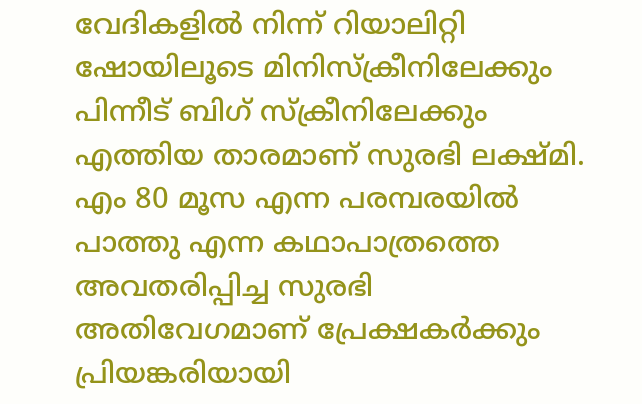വേദികളിൽ നിന്ന് റിയാലിറ്റി ഷോയിലൂടെ മിനിസ്ക്രീനിലേക്കും പിന്നീട് ബിഗ് സ്‌ക്രീനിലേക്കും എത്തിയ താരമാണ് സുരഭി ലക്ഷ്മി. എം 80 മൂസ എന്ന പരമ്പരയിൽ പാത്തു എന്ന കഥാപാത്രത്തെ അവതരിപ്പിച്ച സുരഭി അതിവേഗമാണ് പ്രേക്ഷകർക്കും പ്രിയങ്കരിയായി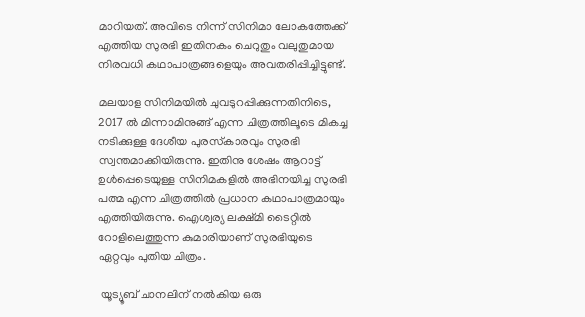മാറിയത്. അവിടെ നിന്ന് സിനിമാ ലോകത്തേക്ക് എത്തിയ സുരഭി ഇതിനകം ചെറുതും വലുതുമായ നിരവധി കഥാപാത്രങ്ങളെയും അവതരിപ്പിച്ചിട്ടുണ്ട്.

മലയാള സിനിമയിൽ ചുവടുറപ്പിക്കുന്നതിനിടെ, 2017 ൽ മിന്നാമിനുങ്ങ് എന്ന ചിത്രത്തിലൂടെ മികച്ച നടിക്കുള്ള ദേശീയ പുരസ്‌കാരവും സുരഭി സ്വന്തമാക്കിയിരുന്നു. ഇതിനു ശേഷം ആറാട്ട് ഉൾപ്പെടെയുള്ള സിനിമകളിൽ അഭിനയിച്ച സുരഭി പത്മ എന്ന ചിത്രത്തിൽ പ്രധാന കഥാപാത്രമായും എത്തിയിരുന്നു. ഐശ്വര്യ ലക്ഷ്‍മി ടൈറ്റിൽ റോളിലെത്തുന്ന കുമാരിയാണ് സുരഭിയുടെ ഏറ്റവും പുതിയ ചിത്രം.

 യൂട്യൂബ് ചാനലിന് നൽകിയ ഒരു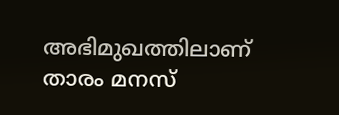അഭിമുഖത്തിലാണ് താരം മനസ്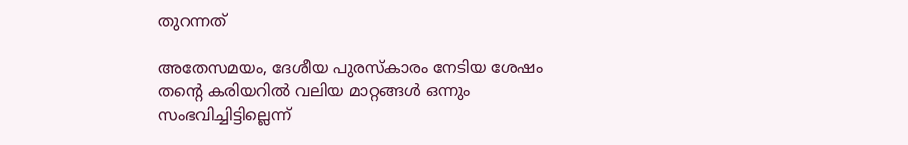തുറന്നത്

അതേസമയം, ദേശീയ പുരസ്‌കാരം നേടിയ ശേഷം തന്റെ കരിയറിൽ വലിയ മാറ്റങ്ങൾ ഒന്നും സംഭവിച്ചിട്ടില്ലെന്ന്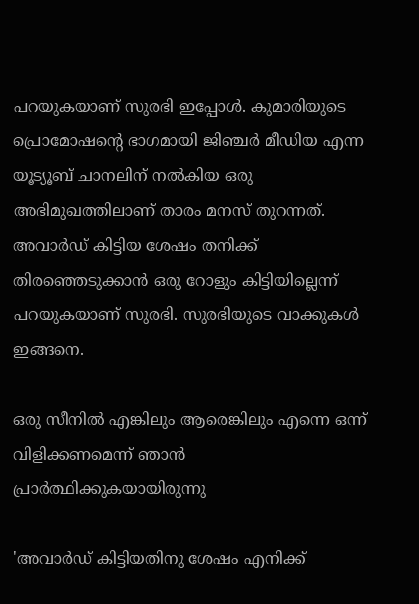പറയുകയാണ് സുരഭി ഇപ്പോൾ. കുമാരിയുടെ പ്രൊമോഷന്റെ ഭാഗമായി ജിഞ്ചർ മീഡിയ എന്ന യൂട്യൂബ് ചാനലിന് നൽകിയ ഒരു അഭിമുഖത്തിലാണ് താരം മനസ് തുറന്നത്. അവാർഡ് കിട്ടിയ ശേഷം തനിക്ക് തിരഞ്ഞെടുക്കാൻ ഒരു റോളും കിട്ടിയില്ലെന്ന് പറയുകയാണ് സുരഭി. സുരഭിയുടെ വാക്കുകൾ ഇങ്ങനെ.

ഒരു സീനിൽ എങ്കിലും ആരെങ്കിലും എന്നെ ഒന്ന് വിളിക്കണമെന്ന് ഞാൻ പ്രാർത്ഥിക്കുകയായിരുന്നു

'അവാർഡ് കിട്ടിയതിനു ശേഷം എനിക്ക്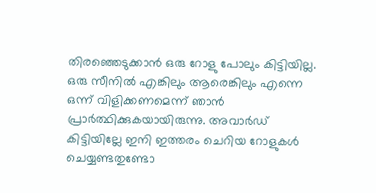തിരഞ്ഞെടുക്കാൻ ഒരു റോളു പോലും കിട്ടിയില്ല. ഒരു സീനിൽ എങ്കിലും ആരെങ്കിലും എന്നെ ഒന്ന് വിളിക്കണമെന്ന് ഞാൻ പ്രാർത്ഥിക്കുകയായിരുന്നു. അവാർഡ് കിട്ടിയില്ലേ ഇനി ഇത്തരം ചെറിയ റോളുകൾ ചെയ്യണ്ടതുണ്ടോ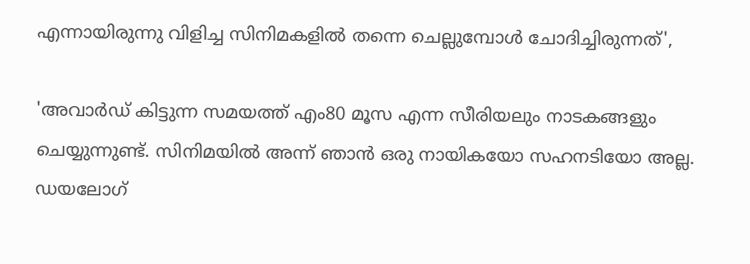എന്നായിരുന്നു വിളിച്ച സിനിമകളിൽ തന്നെ ചെല്ലുമ്പോൾ ചോദിച്ചിരുന്നത്',

'അവാർഡ് കിട്ടുന്ന സമയത്ത് എം80 മൂസ എന്ന സീരിയലും നാടകങ്ങളും ചെയ്യുന്നുണ്ട്. സിനിമയിൽ അന്ന് ഞാൻ ഒരു നായികയോ സഹനടിയോ അല്ല. ഡയലോഗ്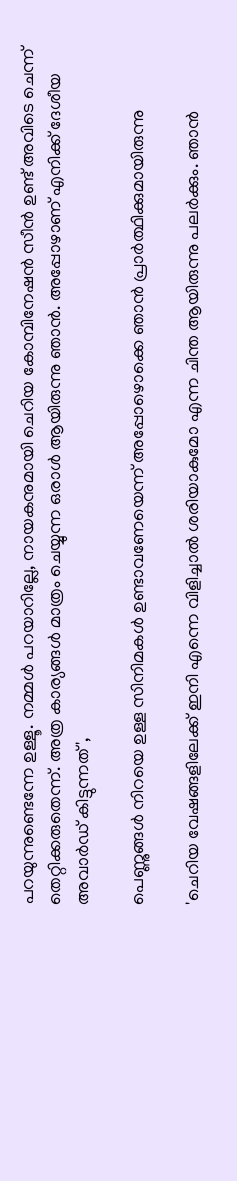പറയുന്നുണ്ടെന്നേ ഉള്ളൂ. നമ്മൾ പറയാറില്ലേ, നായകനുമായി ചെറിയ കോമ്പിനേഷൻ സീൻ ഉണ്ട് അവിടെ ചെന്ന് തെറ്റിക്കരുതെന്ന്. അത്ര കാര്യങ്ങൾ മാത്രം ചെയ്യുന്ന ഒരാൾ ആയിരുന്നു ഞാൻ. അപ്പോഴാണ് എനിക്ക് ദേശീയ അവാർഡ് കിട്ടുന്നത്',

പെണ്ണുങ്ങൾ നിറയെ ഉള്ള സിനിമകൾ ഉണ്ടാവണേയെന്ന് അപ്പോഴൊക്കെ ഞാൻ പ്രാർത്ഥിക്കുമായിരുന്നു

'ചെറിയ വേഷങ്ങളിലേക്ക് ഇനി എന്നെ വിളിച്ചാൽ ശരിയാകുമോ എന്ന ചിന്ത ആയിരുന്നു പലർക്കും. ഞാൻ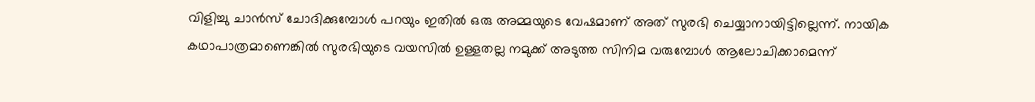വിളിച്ചു ചാൻസ് ചോദിക്കുമ്പോൾ പറയും ഇതിൽ ഒരു അമ്മയുടെ വേഷമാണ് അത് സുരഭി ചെയ്യാനായിട്ടില്ലെന്ന്. നായിക കഥാപാത്രമാണെങ്കിൽ സുരഭിയുടെ വയസിൽ ഉള്ളതല്ല നമുക്ക് അടുത്ത സിനിമ വരുമ്പോൾ ആലോചിക്കാമെന്ന്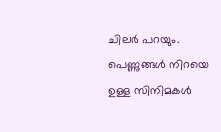ചിലർ പറയും. പെണ്ണുങ്ങൾ നിറയെ ഉള്ള സിനിമകൾ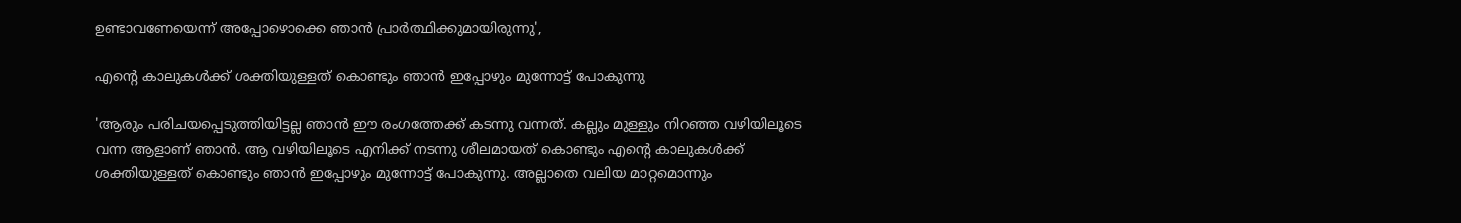ഉണ്ടാവണേയെന്ന് അപ്പോഴൊക്കെ ഞാൻ പ്രാർത്ഥിക്കുമായിരുന്നു',

എന്റെ കാലുകൾക്ക് ശക്തിയുള്ളത് കൊണ്ടും ഞാൻ ഇപ്പോഴും മുന്നോട്ട് പോകുന്നു

'ആരും പരിചയപ്പെടുത്തിയിട്ടല്ല ഞാൻ ഈ രംഗത്തേക്ക് കടന്നു വന്നത്. കല്ലും മുള്ളും നിറഞ്ഞ വഴിയിലൂടെ വന്ന ആളാണ് ഞാൻ. ആ വഴിയിലൂടെ എനിക്ക് നടന്നു ശീലമായത് കൊണ്ടും എന്റെ കാലുകൾക്ക് ശക്തിയുള്ളത് കൊണ്ടും ഞാൻ ഇപ്പോഴും മുന്നോട്ട് പോകുന്നു. അല്ലാതെ വലിയ മാറ്റമൊന്നും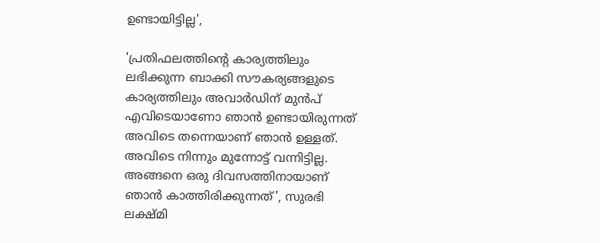ഉണ്ടായിട്ടില്ല',

'പ്രതിഫലത്തിന്റെ കാര്യത്തിലും ലഭിക്കുന്ന ബാക്കി സൗകര്യങ്ങളുടെ കാര്യത്തിലും അവാർഡിന് മുൻപ് എവിടെയാണോ ഞാൻ ഉണ്ടായിരുന്നത് അവിടെ തന്നെയാണ് ഞാൻ ഉള്ളത്. അവിടെ നിന്നും മുന്നോട്ട് വന്നിട്ടില്ല. അങ്ങനെ ഒരു ദിവസത്തിനായാണ് ഞാൻ കാത്തിരിക്കുന്നത്', സുരഭി ലക്ഷ്‌മി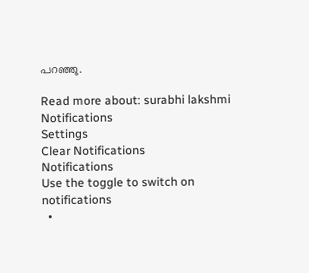പറഞ്ഞു.

Read more about: surabhi lakshmi
Notifications
Settings
Clear Notifications
Notifications
Use the toggle to switch on notifications
  •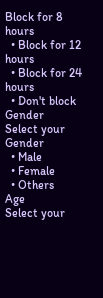Block for 8 hours
  • Block for 12 hours
  • Block for 24 hours
  • Don't block
Gender
Select your Gender
  • Male
  • Female
  • Others
Age
Select your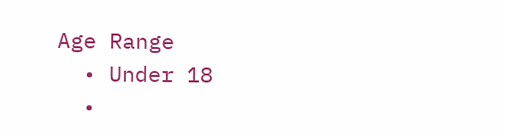Age Range
  • Under 18
  •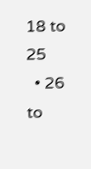18 to 25
  • 26 to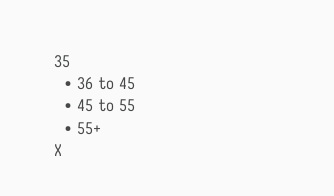35
  • 36 to 45
  • 45 to 55
  • 55+
X